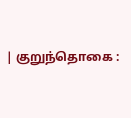| குறுந்தொகை :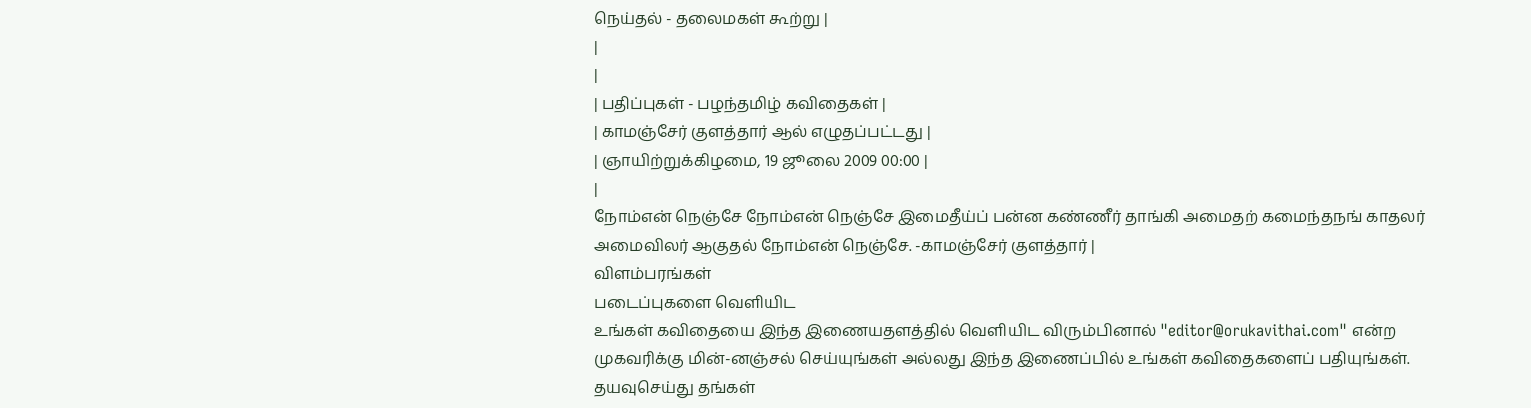நெய்தல் - தலைமகள் கூற்று |
|
|
| பதிப்புகள் - பழந்தமிழ் கவிதைகள் |
| காமஞ்சேர் குளத்தார் ஆல் எழுதப்பட்டது |
| ஞாயிற்றுக்கிழமை, 19 ஜூலை 2009 00:00 |
|
நோம்என் நெஞ்சே நோம்என் நெஞ்சே இமைதீய்ப் பன்ன கண்ணீர் தாங்கி அமைதற் கமைந்தநங் காதலர் அமைவிலர் ஆகுதல் நோம்என் நெஞ்சே. -காமஞ்சேர் குளத்தார் |
விளம்பரங்கள்
படைப்புகளை வெளியிட
உங்கள் கவிதையை இந்த இணையதளத்தில் வெளியிட விரும்பினால் "editor@orukavithai.com" என்ற முகவரிக்கு மின்-னஞ்சல் செய்யுங்கள் அல்லது இந்த இணைப்பில் உங்கள் கவிதைகளைப் பதியுங்கள். தயவுசெய்து தங்கள்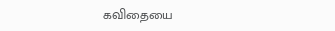கவிதையை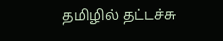தமிழில் தட்டச்சு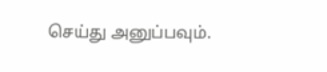செய்து அனுப்பவும்.